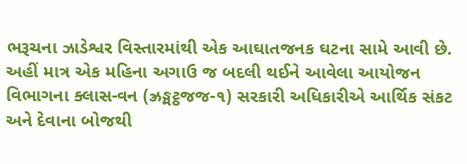ભરૂચના ઝાડેશ્વર વિસ્તારમાંથી એક આઘાતજનક ઘટના સામે આવી છે. અહીં માત્ર એક મહિના અગાઉ જ બદલી થઈને આવેલા આયોજન વિભાગના ક્લાસ-વન (ઝ્રઙ્મટ્ઠજજ-૧) સરકારી અધિકારીએ આર્થિક સંકટ અને દેવાના બોજથી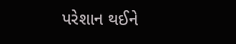પરેશાન થઈને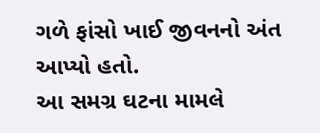ગળે ફાંસો ખાઈ જીવનનો અંત આપ્યો હતો.
આ સમગ્ર ઘટના મામલે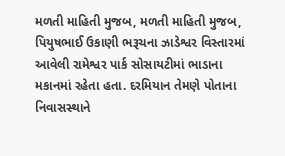મળતી માહિતી મુજબ, મળતી માહિતી મુજબ, પિયુષભાઈ ઉકાણી ભરૂચના ઝાડેશ્વર વિસ્તારમાં આવેલી રામેશ્વર પાર્ક સોસાયટીમાં ભાડાના મકાનમાં રહેતા હતા. દરમિયાન તેમણે પોતાના નિવાસસ્થાને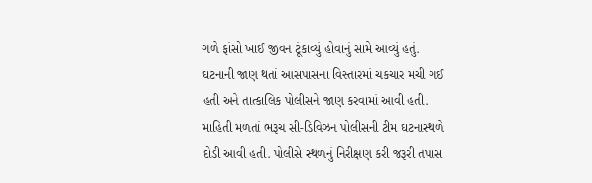ગળે ફાંસો ખાઈ જીવન ટૂંકાવ્યું હોવાનું સામે આવ્યું હતું. ઘટનાની જાણ થતાં આસપાસના વિસ્તારમાં ચકચાર મચી ગઈ હતી અને તાત્કાલિક પોલીસને જાણ કરવામાં આવી હતી.
માહિતી મળતાં ભરૂચ સી-ડિવિઝન પોલીસની ટીમ ઘટનાસ્થળે દોડી આવી હતી. પોલીસે સ્થળનું નિરીક્ષણ કરી જરૂરી તપાસ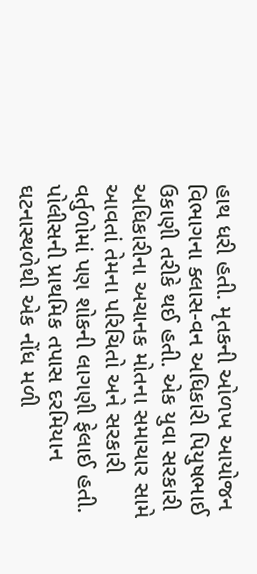હાથ ધરી હતી. મૃતકની ઓળખ આયોજન વિભાગના ક્લાસ-વન અધિકારી પિયુષભાઈ ઉકાણી તરીકે થઈ હતી. એક યુવા સરકારી અધિકારીના અચાનક મોતના સમાચાર સામે આવતાં તેમના પરિચિતો અને સરકારી વર્તુળોમાં પણ શોકની લાગણી ફેલાઈ હતી.
પોલીસની પ્રાથમિક તપાસ દરમિયાન ઘટનાસ્થળેથી એક નોંધ મળી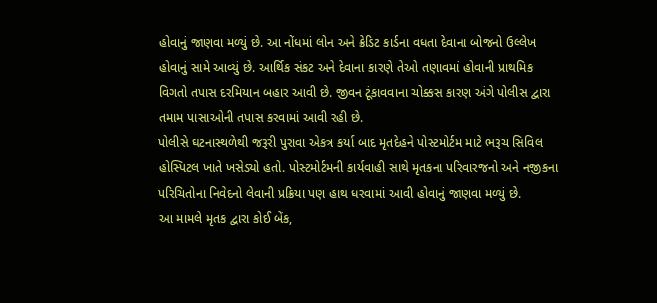હોવાનું જાણવા મળ્યું છે. આ નોંધમાં લોન અને ક્રેડિટ કાર્ડના વધતા દેવાના બોજનો ઉલ્લેખ હોવાનું સામે આવ્યું છે. આર્થિક સંકટ અને દેવાના કારણે તેઓ તણાવમાં હોવાની પ્રાથમિક વિગતો તપાસ દરમિયાન બહાર આવી છે. જીવન ટૂંકાવવાના ચોક્કસ કારણ અંગે પોલીસ દ્વારા તમામ પાસાઓની તપાસ કરવામાં આવી રહી છે.
પોલીસે ઘટનાસ્થળેથી જરૂરી પુરાવા એકત્ર કર્યા બાદ મૃતદેહને પોસ્ટમોર્ટમ માટે ભરૂચ સિવિલ હોસ્પિટલ ખાતે ખસેડ્યો હતો. પોસ્ટમોર્ટમની કાર્યવાહી સાથે મૃતકના પરિવારજનો અને નજીકના પરિચિતોના નિવેદનો લેવાની પ્રક્રિયા પણ હાથ ધરવામાં આવી હોવાનું જાણવા મળ્યું છે.
આ મામલે મૃતક દ્વારા કોઈ બેંક,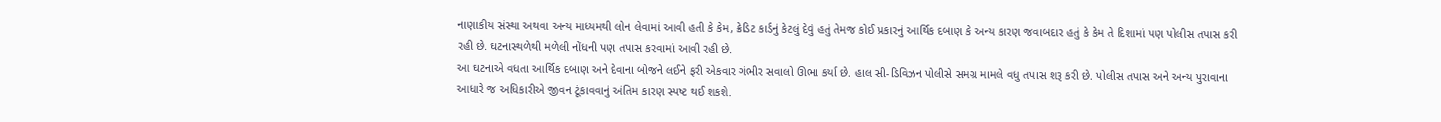નાણાકીય સંસ્થા અથવા અન્ય માધ્યમથી લોન લેવામાં આવી હતી કે કેમ, ક્રેડિટ કાર્ડનું કેટલું દેવું હતું તેમજ કોઈ પ્રકારનું આર્થિક દબાણ કે અન્ય કારણ જવાબદાર હતું કે કેમ તે દિશામાં પણ પોલીસ તપાસ કરી રહી છે. ઘટનાસ્થળેથી મળેલી નોંધની પણ તપાસ કરવામાં આવી રહી છે.
આ ઘટનાએ વધતા આર્થિક દબાણ અને દેવાના બોજને લઈને ફરી એકવાર ગંભીર સવાલો ઊભા કર્યા છે. હાલ સી-ડિવિઝન પોલીસે સમગ્ર મામલે વધુ તપાસ શરૂ કરી છે. પોલીસ તપાસ અને અન્ય પુરાવાના આધારે જ અધિકારીએ જીવન ટૂંકાવવાનું અંતિમ કારણ સ્પષ્ટ થઈ શકશે.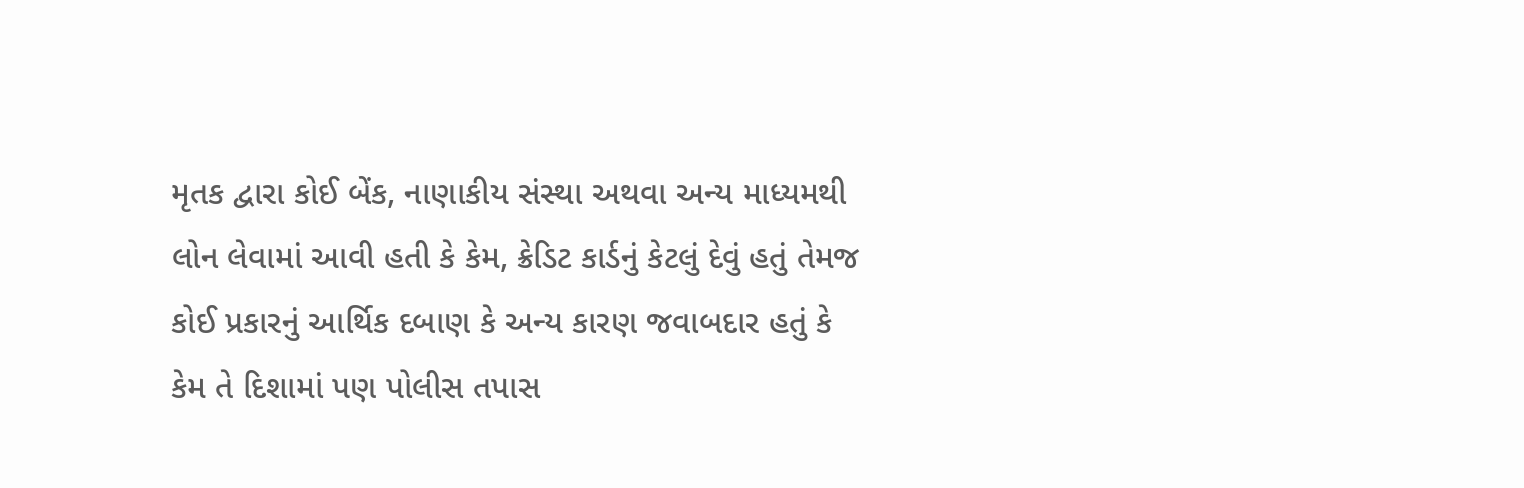મૃતક દ્વારા કોઈ બેંક, નાણાકીય સંસ્થા અથવા અન્ય માધ્યમથી લોન લેવામાં આવી હતી કે કેમ, ક્રેડિટ કાર્ડનું કેટલું દેવું હતું તેમજ કોઈ પ્રકારનું આર્થિક દબાણ કે અન્ય કારણ જવાબદાર હતું કે કેમ તે દિશામાં પણ પોલીસ તપાસ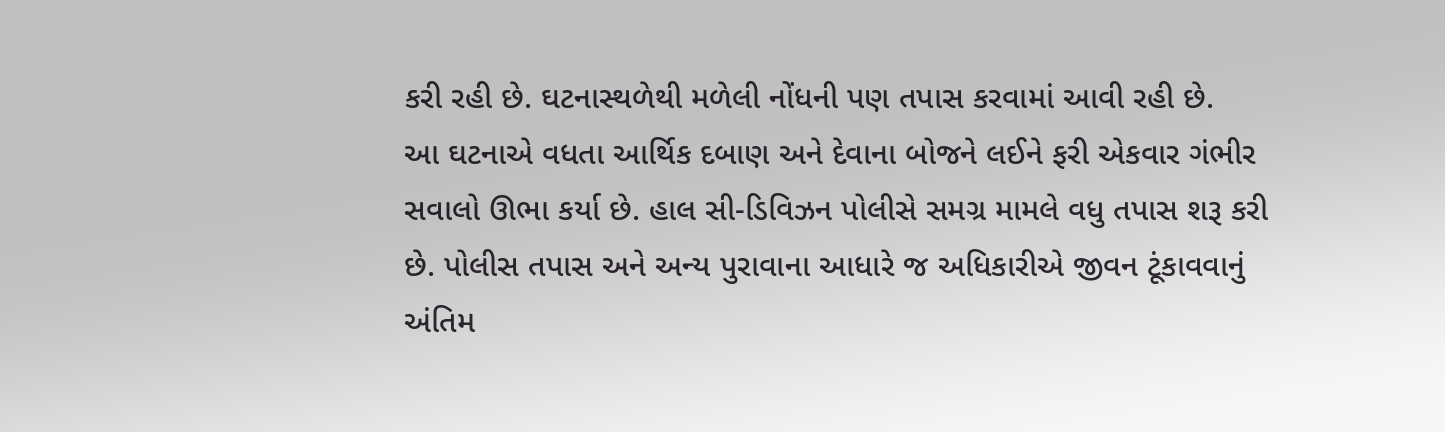કરી રહી છે. ઘટનાસ્થળેથી મળેલી નોંધની પણ તપાસ કરવામાં આવી રહી છે.
આ ઘટનાએ વધતા આર્થિક દબાણ અને દેવાના બોજને લઈને ફરી એકવાર ગંભીર સવાલો ઊભા કર્યા છે. હાલ સી-ડિવિઝન પોલીસે સમગ્ર મામલે વધુ તપાસ શરૂ કરી છે. પોલીસ તપાસ અને અન્ય પુરાવાના આધારે જ અધિકારીએ જીવન ટૂંકાવવાનું અંતિમ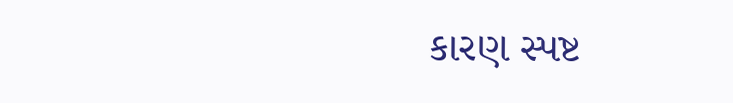કારણ સ્પષ્ટ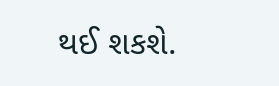થઈ શકશે.